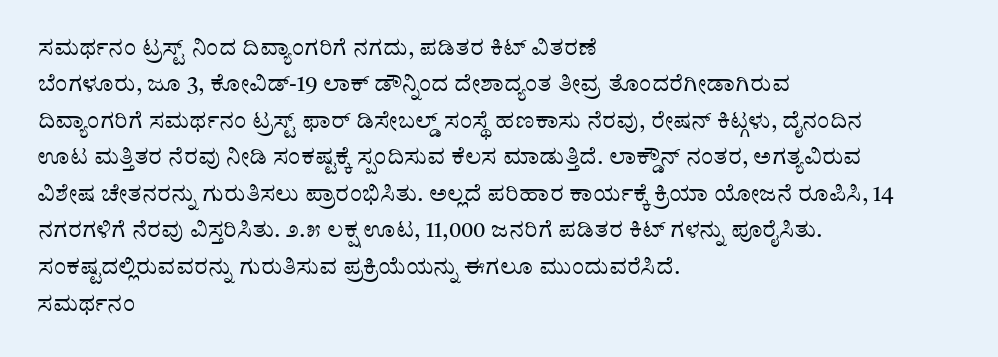ಸಮರ್ಥನಂ ಟ್ರಸ್ಟ್ ನಿಂದ ದಿವ್ಯಾಂಗರಿಗೆ ನಗದು, ಪಡಿತರ ಕಿಟ್ ವಿತರಣೆ
ಬೆಂಗಳೂರು, ಜೂ 3, ಕೋವಿಡ್-19 ಲಾಕ್ ಡೌನ್ನಿಂದ ದೇಶಾದ್ಯಂತ ತೀವ್ರ ತೊಂದರೆಗೀಡಾಗಿರುವ ದಿವ್ಯಾಂಗರಿಗೆ ಸಮರ್ಥನಂ ಟ್ರಸ್ಟ್ ಫಾರ್ ಡಿಸೇಬಲ್ಡ್ ಸಂಸ್ಥೆ ಹಣಕಾಸು ನೆರವು, ರೇಷನ್ ಕಿಟ್ಗಳು, ದೈನಂದಿನ ಊಟ ಮತ್ತಿತರ ನೆರವು ನೀಡಿ ಸಂಕಷ್ಟಕ್ಕೆ ಸ್ಪಂದಿಸುವ ಕೆಲಸ ಮಾಡುತ್ತಿದೆ. ಲಾಕ್ಡೌನ್ ನಂತರ, ಅಗತ್ಯವಿರುವ ವಿಶೇಷ ಚೇತನರನ್ನು ಗುರುತಿಸಲು ಪ್ರಾರಂಭಿಸಿತು. ಅಲ್ಲದೆ ಪರಿಹಾರ ಕಾರ್ಯಕ್ಕೆ ಕ್ರಿಯಾ ಯೋಜನೆ ರೂಪಿಸಿ, 14 ನಗರಗಳಿಗೆ ನೆರವು ವಿಸ್ತರಿಸಿತು. ೨.೫ ಲಕ್ಷ ಊಟ, 11,000 ಜನರಿಗೆ ಪಡಿತರ ಕಿಟ್ ಗಳನ್ನು ಪೂರೈಸಿತು. ಸಂಕಷ್ಟದಲ್ಲಿರುವವರನ್ನು ಗುರುತಿಸುವ ಪ್ರಕ್ರಿಯೆಯನ್ನು ಈಗಲೂ ಮುಂದುವರೆಸಿದೆ.
ಸಮರ್ಥನಂ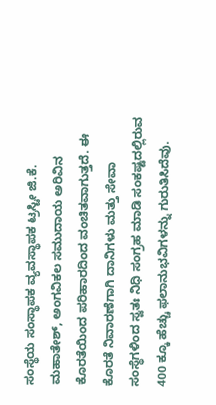ಸಂಸ್ಥೆಯ ಸಂಸ್ಥಾಪಕ ವ್ಯವಸ್ಥಾಪಕ ಟ್ರಸ್ಟೀ ಜಿ.ಕೆ. ಮಹಾತೇಶ್, ಅಂಗವಿಕಲ ಸಮುದಾಯ ಅರಿವಿನ ಕೊರತೆಯಿಂದ ಪರಿಹಾರದಿಂದ ವಂಚಿತವಾಗುತ್ತದೆ. ಈ ಕೊರತೆ ನಿವಾರಣೆಗಾಗಿ ದಾನಿಗಳು ಮತ್ತು ಸೇವಾ ಸಂಸ್ಥೆಗಳಿಂದ ಸ್ವತಃ ನಿಧಿ ಸಂಗ್ರಹ ಮಾಡಿ ಸಂಕಷ್ಟದಲ್ಲಿರುವ 400 ಕ್ಕೂ ಹೆಚ್ಚು ಫಲಾನುಭವಿಗಳನ್ನು ಗುರುತಿಸಿದೆವು.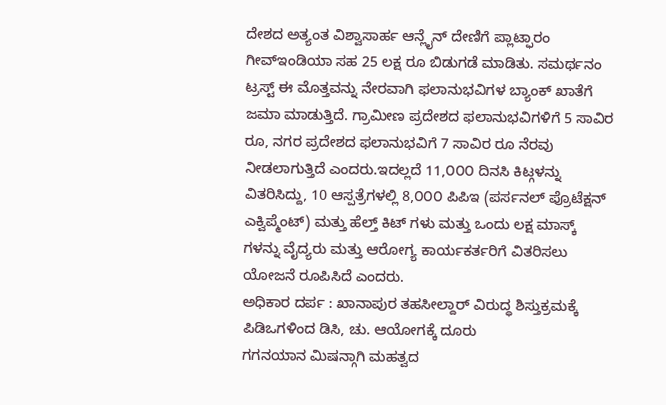ದೇಶದ ಅತ್ಯಂತ ವಿಶ್ವಾಸಾರ್ಹ ಆನ್ಲೈನ್ ದೇಣಿಗೆ ಪ್ಲಾಟ್ಫಾರಂ ಗೀವ್ಇಂಡಿಯಾ ಸಹ 25 ಲಕ್ಷ ರೂ ಬಿಡುಗಡೆ ಮಾಡಿತು. ಸಮರ್ಥನಂ ಟ್ರಸ್ಟ್ ಈ ಮೊತ್ತವನ್ನು ನೇರವಾಗಿ ಫಲಾನುಭವಿಗಳ ಬ್ಯಾಂಕ್ ಖಾತೆಗೆ ಜಮಾ ಮಾಡುತ್ತಿದೆ. ಗ್ರಾಮೀಣ ಪ್ರದೇಶದ ಫಲಾನುಭವಿಗಳಿಗೆ 5 ಸಾವಿರ ರೂ, ನಗರ ಪ್ರದೇಶದ ಫಲಾನುಭವಿಗೆ 7 ಸಾವಿರ ರೂ ನೆರವು ನೀಡಲಾಗುತ್ತಿದೆ ಎಂದರು.ಇದಲ್ಲದೆ 11,೦೦೦ ದಿನಸಿ ಕಿಟ್ಗಳನ್ನು ವಿತರಿಸಿದ್ದು, 10 ಆಸ್ಪತ್ರೆಗಳಲ್ಲಿ 8,೦೦೦ ಪಿಪಿಇ (ಪರ್ಸನಲ್ ಪ್ರೊಟೆಕ್ಷನ್ ಎಕ್ವಿಪ್ಮೆಂಟ್) ಮತ್ತು ಹೆಲ್ತ್ ಕಿಟ್ ಗಳು ಮತ್ತು ಒಂದು ಲಕ್ಷ ಮಾಸ್ಕ್ ಗಳನ್ನು ವೈದ್ಯರು ಮತ್ತು ಆರೋಗ್ಯ ಕಾರ್ಯಕರ್ತರಿಗೆ ವಿತರಿಸಲು ಯೋಜನೆ ರೂಪಿಸಿದೆ ಎಂದರು.
ಅಧಿಕಾರ ದರ್ಪ : ಖಾನಾಪುರ ತಹಸೀಲ್ದಾರ್ ವಿರುದ್ಧ ಶಿಸ್ತುಕ್ರಮಕ್ಕೆ ಪಿಡಿಒಗಳಿಂದ ಡಿಸಿ, ಚು. ಆಯೋಗಕ್ಕೆ ದೂರು
ಗಗನಯಾನ ಮಿಷನ್ಗಾಗಿ ಮಹತ್ವದ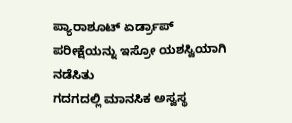ಪ್ಯಾರಾಶೂಟ್ ಏರ್ಡ್ರಾಪ್ ಪರೀಕ್ಷೆಯನ್ನು ಇಸ್ರೋ ಯಶಸ್ವಿಯಾಗಿ ನಡೆಸಿತು
ಗದಗದಲ್ಲಿ ಮಾನಸಿಕ ಅಸ್ವಸ್ಥ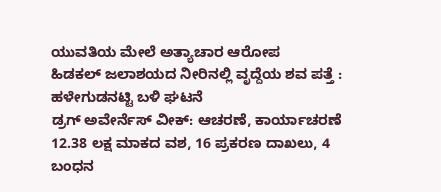ಯುವತಿಯ ಮೇಲೆ ಅತ್ಯಾಚಾರ ಆರೋಪ
ಹಿಡಕಲ್ ಜಲಾಶಯದ ನೀರಿನಲ್ಲಿ ವೃದ್ದೆಯ ಶವ ಪತ್ತೆ : ಹಳೇಗುಡನಟ್ಟಿ ಬಳಿ ಘಟನೆ
ಡ್ರಗ್ ಅವೇರ್ನೆಸ್ ವೀಕ್: ಆಚರಣೆ, ಕಾರ್ಯಾಚರಣೆ 12.38 ಲಕ್ಷ ಮಾಕದ ವಶ, 16 ಪ್ರಕರಣ ದಾಖಲು, 4 ಬಂಧನ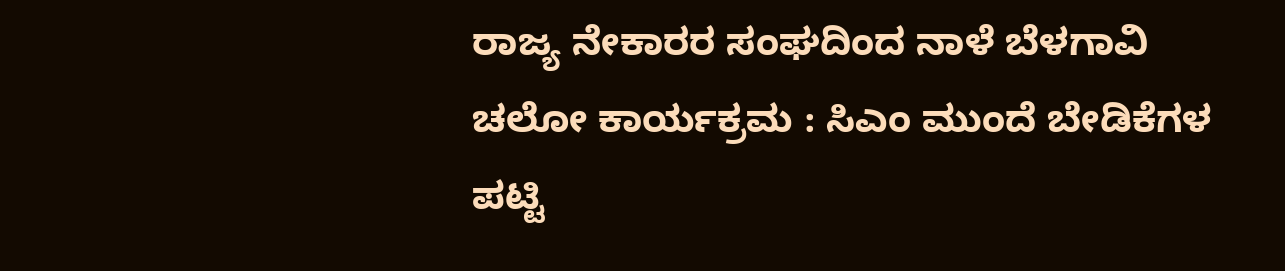ರಾಜ್ಯ ನೇಕಾರರ ಸಂಘದಿಂದ ನಾಳೆ ಬೆಳಗಾವಿ ಚಲೋ ಕಾರ್ಯಕ್ರಮ : ಸಿಎಂ ಮುಂದೆ ಬೇಡಿಕೆಗಳ ಪಟ್ಟಿ